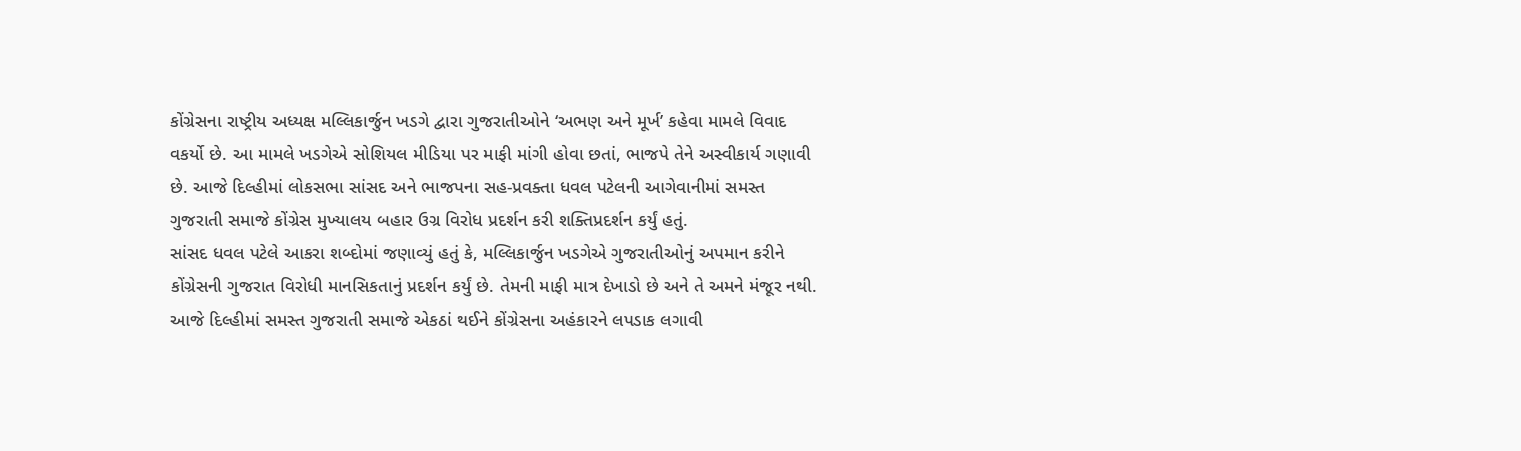કોંગ્રેસના રાષ્ટ્રીય અધ્યક્ષ મલ્લિકાર્જુન ખડગે દ્વારા ગુજરાતીઓને ‘અભણ અને મૂર્ખ’ કહેવા મામલે વિવાદ વકર્યો છે. આ મામલે ખડગેએ સોશિયલ મીડિયા પર માફી માંગી હોવા છતાં, ભાજપે તેને અસ્વીકાર્ય ગણાવી છે. આજે દિલ્હીમાં લોકસભા સાંસદ અને ભાજપના સહ-પ્રવક્તા ધવલ પટેલની આગેવાનીમાં સમસ્ત ગુજરાતી સમાજે કોંગ્રેસ મુખ્યાલય બહાર ઉગ્ર વિરોધ પ્રદર્શન કરી શક્તિપ્રદર્શન કર્યું હતું.
સાંસદ ધવલ પટેલે આકરા શબ્દોમાં જણાવ્યું હતું કે, મલ્લિકાર્જુન ખડગેએ ગુજરાતીઓનું અપમાન કરીને કોંગ્રેસની ગુજરાત વિરોધી માનસિકતાનું પ્રદર્શન કર્યું છે. તેમની માફી માત્ર દેખાડો છે અને તે અમને મંજૂર નથી. આજે દિલ્હીમાં સમસ્ત ગુજરાતી સમાજે એકઠાં થઈને કોંગ્રેસના અહંકારને લપડાક લગાવી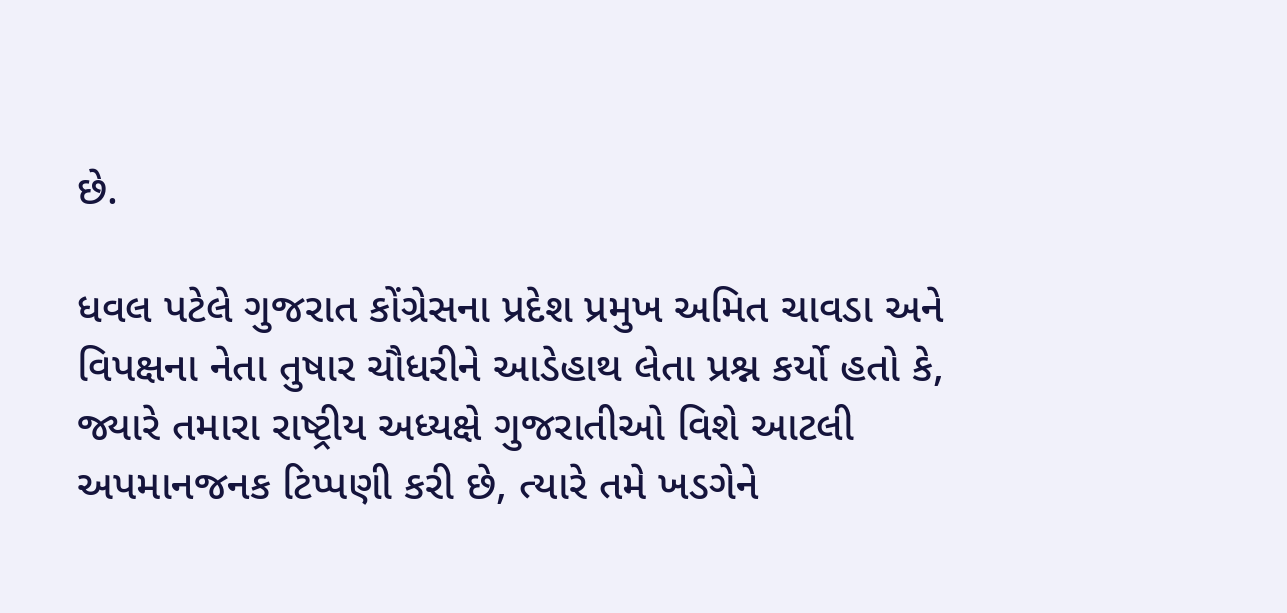છે.

ધવલ પટેલે ગુજરાત કોંગ્રેસના પ્રદેશ પ્રમુખ અમિત ચાવડા અને વિપક્ષના નેતા તુષાર ચૌધરીને આડેહાથ લેતા પ્રશ્ન કર્યો હતો કે, જ્યારે તમારા રાષ્ટ્રીય અધ્યક્ષે ગુજરાતીઓ વિશે આટલી અપમાનજનક ટિપ્પણી કરી છે, ત્યારે તમે ખડગેને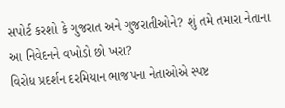સપોર્ટ કરશો કે ગુજરાત અને ગુજરાતીઓને? શું તમે તમારા નેતાના આ નિવેદનને વખોડો છો ખરા?
વિરોધ પ્રદર્શન દરમિયાન ભાજપના નેતાઓએ સ્પષ્ટ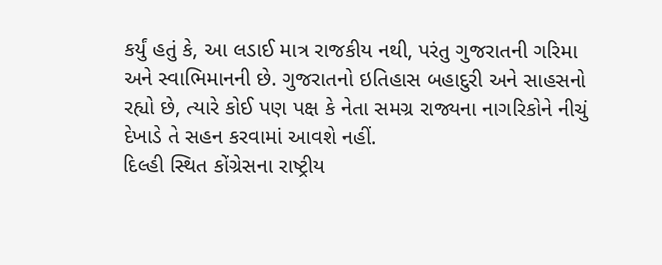કર્યું હતું કે, આ લડાઈ માત્ર રાજકીય નથી, પરંતુ ગુજરાતની ગરિમા અને સ્વાભિમાનની છે. ગુજરાતનો ઇતિહાસ બહાદુરી અને સાહસનો રહ્યો છે, ત્યારે કોઈ પણ પક્ષ કે નેતા સમગ્ર રાજ્યના નાગરિકોને નીચું દેખાડે તે સહન કરવામાં આવશે નહીં.
દિલ્હી સ્થિત કોંગ્રેસના રાષ્ટ્રીય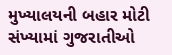મુખ્યાલયની બહાર મોટી સંખ્યામાં ગુજરાતીઓ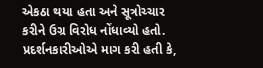એકઠા થયા હતા અને સૂત્રોચ્ચાર કરીને ઉગ્ર વિરોધ નોંધાવ્યો હતો. પ્રદર્શનકારીઓએ માગ કરી હતી કે,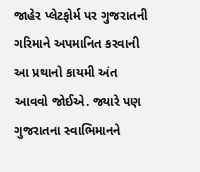જાહેર પ્લેટફોર્મ પર ગુજરાતની ગરિમાને અપમાનિત કરવાની આ પ્રથાનો કાયમી અંત આવવો જોઈએ. જ્યારે પણ ગુજરાતના સ્વાભિમાનને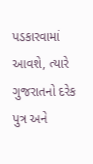પડકારવામાં આવશે, ત્યારે ગુજરાતનો દરેક પુત્ર અને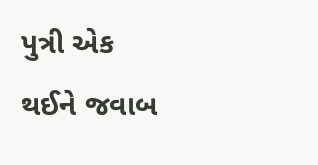પુત્રી એક થઈને જવાબ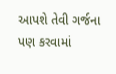આપશે તેવી ગર્જના પણ કરવામાં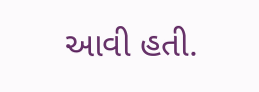આવી હતી.